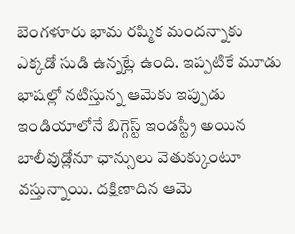బెంగళూరు భామ రష్మిక మందన్నాకు ఎక్కడో సుడి ఉన్నట్లే ఉంది. ఇప్పటికే మూడు భాషల్లో నటిస్తున్న ఆమెకు ఇప్పుడు ఇండియాలోనే బిగ్గెస్ట్ ఇండస్ట్రీ అయిన బాలీవుడ్లోనూ ఛాన్సులు వెతుక్కుంటూ వస్తున్నాయి. దక్షిణాదిన ఆమె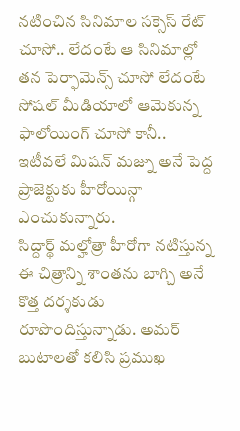నటించిన సినిమాల సక్సెస్ రేట్ చూసో.. లేదంటే ఆ సినిమాల్లో తన పెర్ఫామెన్స్ చూసో లేదంటే సోషల్ మీడియాలో ఆమెకున్న ఫాలోయింగ్ చూసో కానీ.. ఇటీవలే మిషన్ మజ్ను అనే పెద్ద ప్రాజెక్టుకు హీరోయిన్గా ఎంచుకున్నారు.
సిద్దార్థ్ మల్హోత్రా హీరోగా నటిస్తున్న ఈ చిత్రాన్ని శాంతను బాగ్చి అనే కొత్త దర్శకుడు రూపొందిస్తున్నాడు. అమర్ బుటాలతో కలిసి ప్రముఖ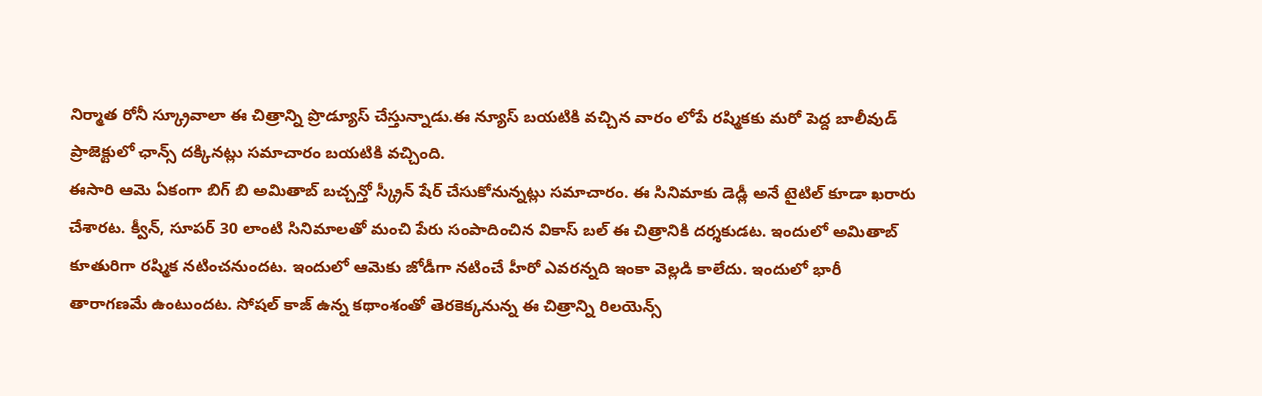నిర్మాత రోనీ స్క్రూవాలా ఈ చిత్రాన్ని ప్రొడ్యూస్ చేస్తున్నాడు.ఈ న్యూస్ బయటికి వచ్చిన వారం లోపే రష్మికకు మరో పెద్ద బాలీవుడ్ ప్రాజెక్టులో ఛాన్స్ దక్కినట్లు సమాచారం బయటికి వచ్చింది.
ఈసారి ఆమె ఏకంగా బిగ్ బి అమితాబ్ బచ్చన్తో స్క్రీన్ షేర్ చేసుకోనున్నట్లు సమాచారం. ఈ సినిమాకు డెడ్లీ అనే టైటిల్ కూడా ఖరారు చేశారట. క్వీన్, సూపర్ 30 లాంటి సినిమాలతో మంచి పేరు సంపాదించిన వికాస్ బల్ ఈ చిత్రానికి దర్శకుడట. ఇందులో అమితాబ్ కూతురిగా రష్మిక నటించనుందట. ఇందులో ఆమెకు జోడీగా నటించే హీరో ఎవరన్నది ఇంకా వెల్లడి కాలేదు. ఇందులో భారీ తారాగణమే ఉంటుందట. సోషల్ కాజ్ ఉన్న కథాంశంతో తెరకెక్కనున్న ఈ చిత్రాన్ని రిలయెన్స్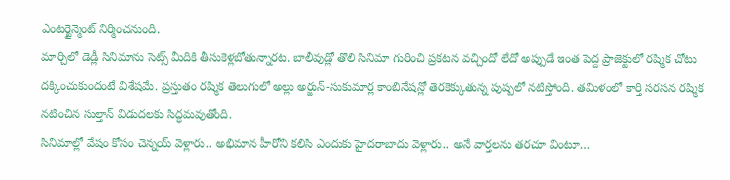ఎంటర్టైన్మెంట్ నిర్మించనుంది.
మార్చిలో డెడ్లీ సినిమాను సెట్స్ మీదికి తీసుకెళ్లబోతున్నారట. బాలీవుడ్లో తొలి సినిమా గురించి ప్రకటన వచ్చిందో లేదో అప్పుడే ఇంత పెద్ద ప్రాజెక్టులో రష్మిక చోటు దక్కించుకుందంటే విశేషమే. ప్రస్తుతం రష్మిక తెలుగులో అల్లు అర్జున్-సుకుమార్ల కాంబినేషన్లో తెరకెక్కుతున్న పుష్పలో నటిస్తోంది. తమిళంలో కార్తి సరసన రష్మిక నటించిన సుల్తాన్ విడుదలకు సిద్ధమవుతోంది.
సినిమాల్లో వేషం కోసం చెన్నయ్ వెళ్లారు.. అభిమాన హీరోని కలిసి ఎందుకు హైదరాబాదు వెళ్లారు.. అనే వార్తలను తరచూ వింటూ…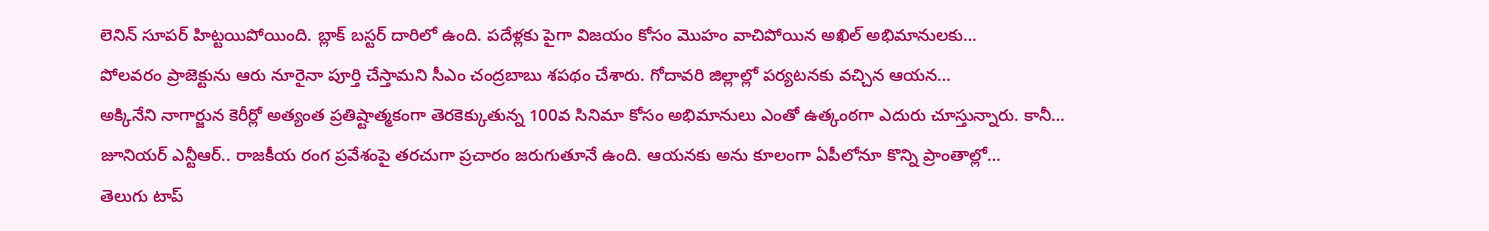లెనిన్ సూపర్ హిట్టయిపోయింది. బ్లాక్ బస్టర్ దారిలో ఉంది. పదేళ్లకు పైగా విజయం కోసం మొహం వాచిపోయిన అఖిల్ అభిమానులకు…
పోలవరం ప్రాజెక్టును ఆరు నూరైనా పూర్తి చేస్తామని సీఎం చంద్రబాబు శపథం చేశారు. గోదావరి జిల్లాల్లో పర్యటనకు వచ్చిన ఆయన…
అక్కినేని నాగార్జున కెరీర్లో అత్యంత ప్రతిష్టాత్మకంగా తెరకెక్కుతున్న 100వ సినిమా కోసం అభిమానులు ఎంతో ఉత్కంఠగా ఎదురు చూస్తున్నారు. కానీ…
జూనియర్ ఎన్టీఆర్.. రాజకీయ రంగ ప్రవేశంపై తరచుగా ప్రచారం జరుగుతూనే ఉంది. ఆయనకు అను కూలంగా ఏపీలోనూ కొన్ని ప్రాంతాల్లో…
తెలుగు టాప్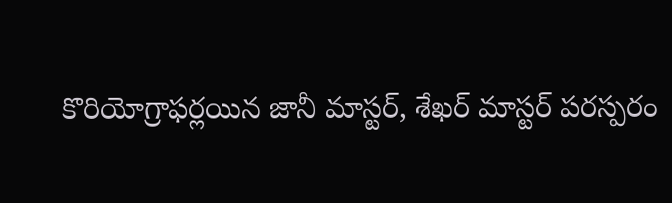కొరియోగ్రాఫర్లయిన జానీ మాస్టర్, శేఖర్ మాస్టర్ పరస్పరం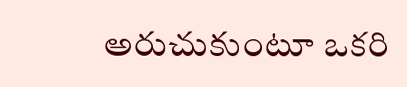అరుచుకుంటూ ఒకరి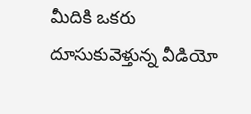మీదికి ఒకరు దూసుకువెళ్తున్న వీడియో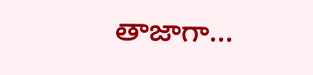తాజాగా…